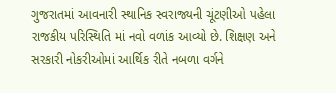ગુજરાતમાં આવનારી સ્થાનિક સ્વરાજ્યની ચૂંટણીઓ પહેલા રાજકીય પરિસ્થિતિ માં નવો વળાંક આવ્યો છે. શિક્ષણ અને સરકારી નોકરીઓમાં આર્થિક રીતે નબળા વર્ગને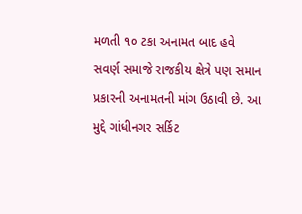મળતી ૧૦ ટકા અનામત બાદ હવે સવર્ણ સમાજે રાજકીય ક્ષેત્રે પણ સમાન પ્રકારની અનામતની માંગ ઉઠાવી છે. આ મુદ્દે ગાંધીનગર સર્કિટ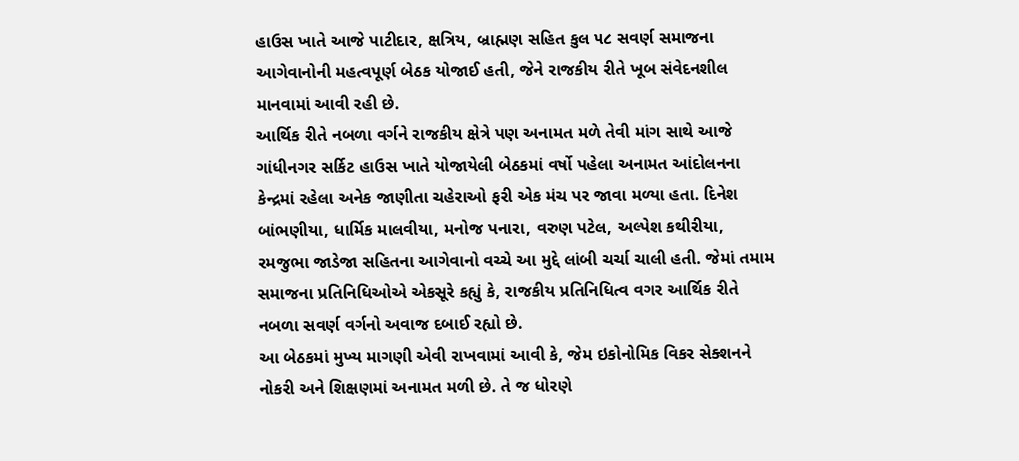હાઉસ ખાતે આજે પાટીદાર, ક્ષત્રિય, બ્રાહ્મણ સહિત કુલ ૫૮ સવર્ણ સમાજના આગેવાનોની મહત્વપૂર્ણ બેઠક યોજાઈ હતી, જેને રાજકીય રીતે ખૂબ સંવેદનશીલ માનવામાં આવી રહી છે.
આર્થિક રીતે નબળા વર્ગને રાજકીય ક્ષેત્રે પણ અનામત મળે તેવી માંગ સાથે આજે ગાંધીનગર સર્કિટ હાઉસ ખાતે યોજાયેલી બેઠકમાં વર્ષો પહેલા અનામત આંદોલનના કેન્દ્રમાં રહેલા અનેક જાણીતા ચહેરાઓ ફરી એક મંચ પર જાવા મળ્યા હતા. દિનેશ બાંભણીયા, ધાર્મિક માલવીયા, મનોજ પનારા, વરુણ પટેલ, અલ્પેશ કથીરીયા, રમજુભા જાડેજા સહિતના આગેવાનો વચ્ચે આ મુદ્દે લાંબી ચર્ચા ચાલી હતી. જેમાં તમામ સમાજના પ્રતિનિધિઓએ એકસૂરે કહ્યું કે, રાજકીય પ્રતિનિધિત્વ વગર આર્થિક રીતે નબળા સવર્ણ વર્ગનો અવાજ દબાઈ રહ્યો છે.
આ બેઠકમાં મુખ્ય માગણી એવી રાખવામાં આવી કે, જેમ ઇકોનોમિક વિકર સેક્શનને નોકરી અને શિક્ષણમાં અનામત મળી છે. તે જ ધોરણે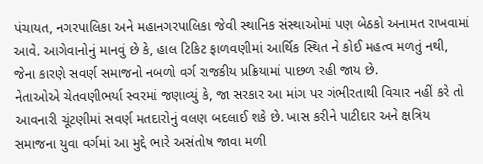પંચાયત, નગરપાલિકા અને મહાનગરપાલિકા જેવી સ્થાનિક સંસ્થાઓમાં પણ બેઠકો અનામત રાખવામાં આવે. આગેવાનોનું માનવું છે કે, હાલ ટિકિટ ફાળવણીમાં આર્થિક સ્થિત ને કોઈ મહત્વ મળતું નથી, જેના કારણે સવર્ણ સમાજનો નબળો વર્ગ રાજકીય પ્રક્રિયામાં પાછળ રહી જાય છે.
નેતાઓએ ચેતવણીભર્યા સ્વરમાં જણાવ્યું કે, જા સરકાર આ માંગ પર ગંભીરતાથી વિચાર નહીં કરે તો આવનારી ચૂંટણીમાં સવર્ણ મતદારોનું વલણ બદલાઈ શકે છે. ખાસ કરીને પાટીદાર અને ક્ષત્રિય સમાજના યુવા વર્ગમાં આ મુદ્દે ભારે અસંતોષ જાવા મળી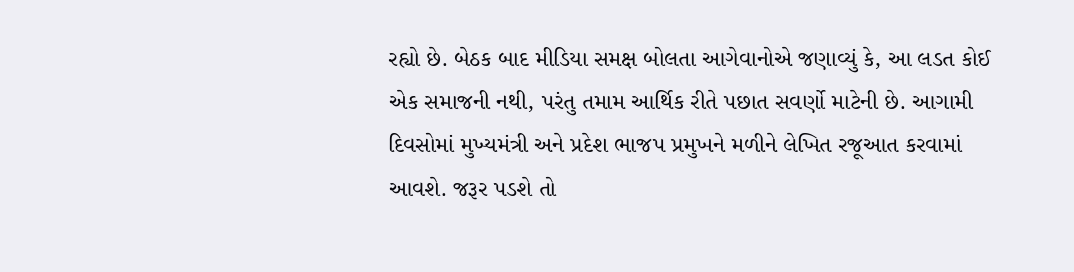રહ્યો છે. બેઠક બાદ મીડિયા સમક્ષ બોલતા આગેવાનોએ જણાવ્યું કે, આ લડત કોઈ એક સમાજની નથી, પરંતુ તમામ આર્થિક રીતે પછાત સવર્ણો માટેની છે. આગામી દિવસોમાં મુખ્યમંત્રી અને પ્રદેશ ભાજપ પ્રમુખને મળીને લેખિત રજૂઆત કરવામાં આવશે. જરૂર પડશે તો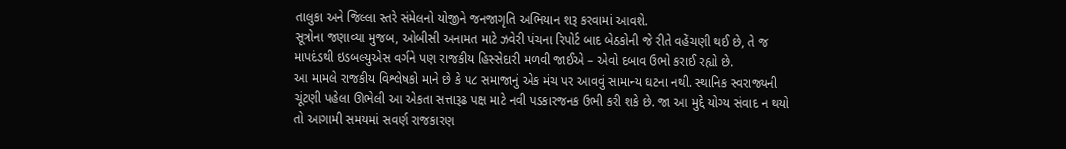તાલુકા અને જિલ્લા સ્તરે સંમેલનો યોજીને જનજાગૃતિ અભિયાન શરૂ કરવામાં આવશે.
સૂત્રોના જણાવ્યા મુજબ, ઓબીસી અનામત માટે ઝવેરી પંચના રિપોર્ટ બાદ બેઠકોની જે રીતે વહેંચણી થઈ છે, તે જ માપદંડથી ઇડબલ્યુએસ વર્ગને પણ રાજકીય હિસ્સેદારી મળવી જાઈએ – એવો દબાવ ઉભો કરાઈ રહ્યો છે.
આ મામલે રાજકીય વિશ્લેષકો માને છે કે ૫૮ સમાજાનું એક મંચ પર આવવું સામાન્ય ઘટના નથી. સ્થાનિક સ્વરાજ્યની ચૂંટણી પહેલા ઊભેલી આ એકતા સત્તારૂઢ પક્ષ માટે નવી પડકારજનક ઉભી કરી શકે છે. જા આ મુદ્દે યોગ્ય સંવાદ ન થયો તો આગામી સમયમાં સવર્ણ રાજકારણ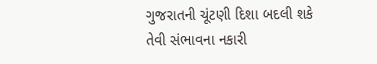ગુજરાતની ચૂંટણી દિશા બદલી શકે તેવી સંભાવના નકારી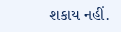શકાય નહીં.